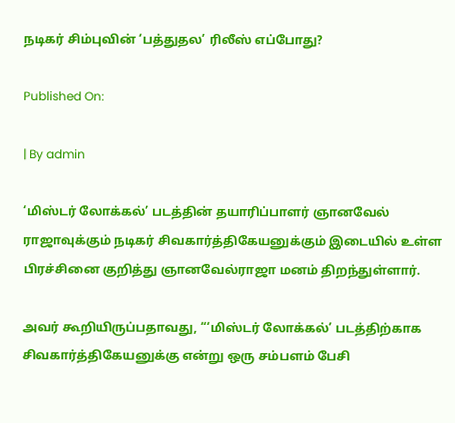நடிகர் சிம்புவின் ‘பத்துதல’ ரிலீஸ் எப்போது?

Published On:

| By admin

‘மிஸ்டர் லோக்கல்’ படத்தின் தயாரிப்பாளர் ஞானவேல் ராஜாவுக்கும் நடிகர் சிவகார்த்திகேயனுக்கும் இடையில் உள்ள பிரச்சினை குறித்து ஞானவேல்ராஜா மனம் திறந்துள்ளார்.

அவர் கூறியிருப்பதாவது, “‘மிஸ்டர் லோக்கல்’ படத்திற்காக சிவகார்த்திகேயனுக்கு என்று ஒரு சம்பளம் பேசி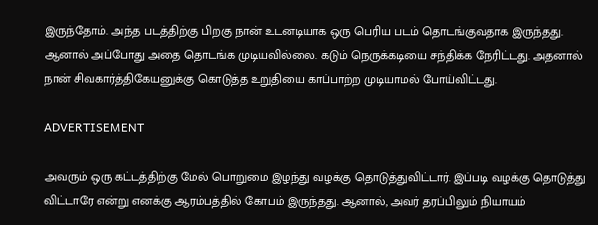இருந்தோம். அந்த படத்திற்கு பிறகு நான் உடனடியாக ஒரு பெரிய படம் தொடங்குவதாக இருந்தது. ஆனால் அப்போது அதை தொடங்க முடியவில்லை. கடும் நெருக்கடியை சந்திக்க நேரிட்டது. அதனால் நான் சிவகார்த்திகேயனுக்கு கொடுத்த உறுதியை காப்பாற்ற முடியாமல் போய்விட்டது.

ADVERTISEMENT

அவரும் ஒரு கட்டத்திற்கு மேல் பொறுமை இழந்து வழக்கு தொடுத்துவிட்டார். இப்படி வழக்கு தொடுத்து விட்டாரே என்று எனக்கு ஆரம்பத்தில் கோபம் இருந்தது. ஆனால், அவர் தரப்பிலும் நியாயம்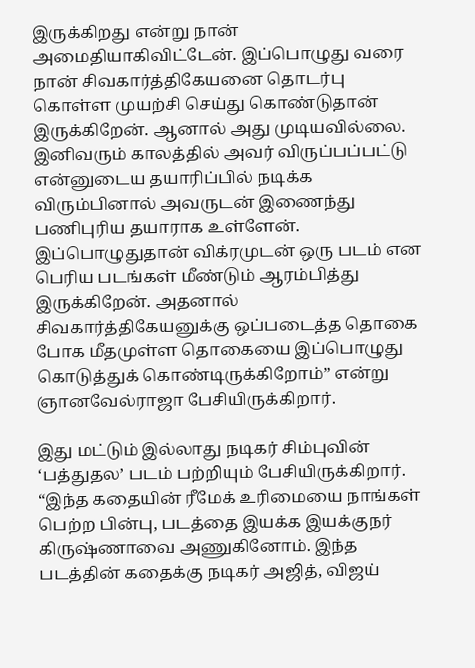இருக்கிறது என்று நான் அமைதியாகிவிட்டேன். இப்பொழுது வரை நான் சிவகார்த்திகேயனை தொடர்பு கொள்ள முயற்சி செய்து கொண்டுதான் இருக்கிறேன். ஆனால் அது முடியவில்லை. இனிவரும் காலத்தில் அவர் விருப்பப்பட்டு என்னுடைய தயாரிப்பில் நடிக்க விரும்பினால் அவருடன் இணைந்து பணிபுரிய தயாராக உள்ளேன். இப்பொழுதுதான் விக்ரமுடன் ஒரு படம் என பெரிய படங்கள் மீண்டும் ஆரம்பித்து இருக்கிறேன். அதனால் சிவகார்த்திகேயனுக்கு ஒப்படைத்த தொகை போக மீதமுள்ள தொகையை இப்பொழுது கொடுத்துக் கொண்டிருக்கிறோம்” என்று ஞானவேல்ராஜா பேசியிருக்கிறார்.

இது மட்டும் இல்லாது நடிகர் சிம்புவின் ‘பத்துதல’ படம் பற்றியும் பேசியிருக்கிறார். “இந்த கதையின் ரீமேக் உரிமையை நாங்கள் பெற்ற பின்பு, படத்தை இயக்க இயக்குநர் கிருஷ்ணாவை அணுகினோம். இந்த படத்தின் கதைக்கு நடிகர் அஜித், விஜய்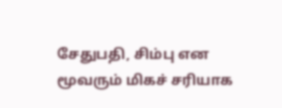சேதுபதி, சிம்பு என மூவரும் மிகச் சரியாக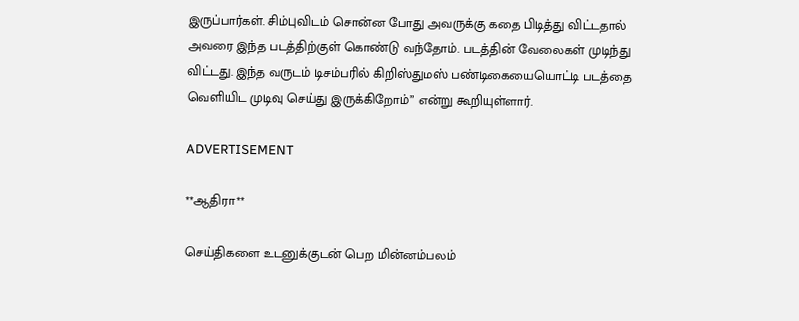இருப்பார்கள். சிம்புவிடம் சொன்ன போது அவருக்கு கதை பிடித்து விட்டதால் அவரை இந்த படத்திற்குள் கொண்டு வந்தோம். படத்தின் வேலைகள் முடிந்து விட்டது. இந்த வருடம் டிசம்பரில் கிறிஸ்துமஸ் பண்டிகையையொட்டி படத்தை வெளியிட முடிவு செய்து இருக்கிறோம்” என்று கூறியுள்ளார்.

ADVERTISEMENT

**ஆதிரா**

செய்திகளை உடனுக்குடன் பெற மின்னம்பலம்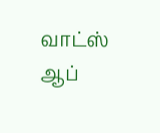வாட்ஸ் ஆப்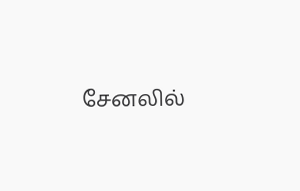சேனலில்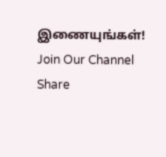இணையுங்கள்!
Join Our Channel
Share